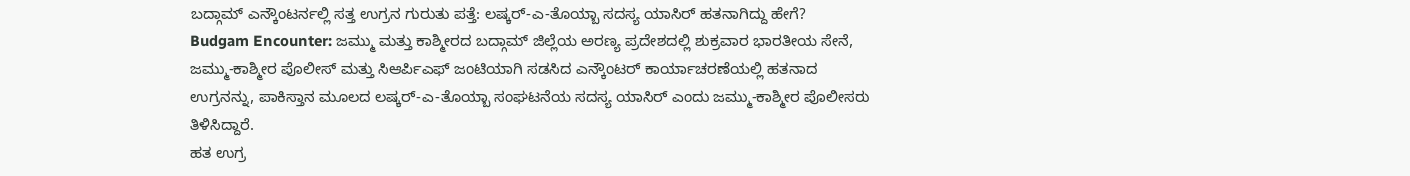ಬದ್ಗಾಮ್ ಎನ್ಕೌಂಟರ್ನಲ್ಲಿ ಸತ್ತ ಉಗ್ರನ ಗುರುತು ಪತ್ತೆ: ಲಷ್ಕರ್-ಎ-ತೊಯ್ಬಾ ಸದಸ್ಯ ಯಾಸಿರ್ ಹತನಾಗಿದ್ದು ಹೇಗೆ?
Budgam Encounter: ಜಮ್ಮು ಮತ್ತು ಕಾಶ್ಮೀರದ ಬದ್ಗಾಮ್ ಜಿಲ್ಲೆಯ ಅರಣ್ಯ ಪ್ರದೇಶದಲ್ಲಿ ಶುಕ್ರವಾರ ಭಾರತೀಯ ಸೇನೆ, ಜಮ್ಮು-ಕಾಶ್ಮೀರ ಪೊಲೀಸ್ ಮತ್ತು ಸಿಆರ್ಪಿಎಫ್ ಜಂಟಿಯಾಗಿ ಸಡಸಿದ ಎನ್ಕೌಂಟರ್ ಕಾರ್ಯಾಚರಣೆಯಲ್ಲಿ ಹತನಾದ ಉಗ್ರನನ್ನು, ಪಾಕಿಸ್ತಾನ ಮೂಲದ ಲಷ್ಕರ್-ಎ-ತೊಯ್ಬಾ ಸಂಘಟನೆಯ ಸದಸ್ಯ ಯಾಸಿರ್ ಎಂದು ಜಮ್ಮು-ಕಾಶ್ಮೀರ ಪೊಲೀಸರು ತಿಳಿಸಿದ್ದಾರೆ.
ಹತ ಉಗ್ರ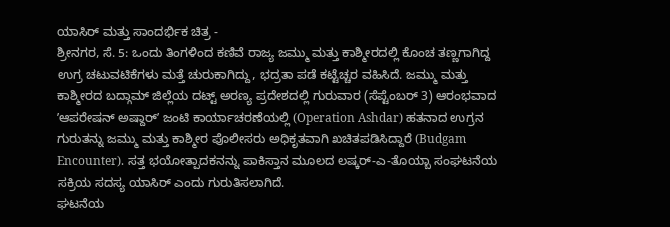ಯಾಸಿರ್ ಮತ್ತು ಸಾಂದರ್ಭಿಕ ಚಿತ್ರ -
ಶ್ರೀನಗರ, ಸೆ. 5: ಒಂದು ತಿಂಗಳಿಂದ ಕಣಿವೆ ರಾಜ್ಯ ಜಮ್ಮು ಮತ್ತು ಕಾಶ್ಮೀರದಲ್ಲಿ ಕೊಂಚ ತಣ್ಣಗಾಗಿದ್ದ ಉಗ್ರ ಚಟುವಟಿಕೆಗಳು ಮತ್ತೆ ಚುರುಕಾಗಿದ್ದು, ಭದ್ರತಾ ಪಡೆ ಕಟ್ಟೆಚ್ಚರ ವಹಿಸಿದೆ. ಜಮ್ಮು ಮತ್ತು ಕಾಶ್ಮೀರದ ಬದ್ಗಾಮ್ ಜಿಲ್ಲೆಯ ದಟ್ಟ್ ಅರಣ್ಯ ಪ್ರದೇಶದಲ್ಲಿ ಗುರುವಾರ (ಸೆಪ್ಟೆಂಬರ್ 3) ಆರಂಭವಾದ ʼಆಪರೇಷನ್ ಅಷ್ದಾರ್ʼ ಜಂಟಿ ಕಾರ್ಯಾಚರಣೆಯಲ್ಲಿ (Operation Ashdar) ಹತನಾದ ಉಗ್ರನ ಗುರುತನ್ನು ಜಮ್ಮು ಮತ್ತು ಕಾಶ್ಮೀರ ಪೊಲೀಸರು ಅಧಿಕೃತವಾಗಿ ಖಚಿತಪಡಿಸಿದ್ದಾರೆ (Budgam Encounter). ಸತ್ತ ಭಯೋತ್ಪಾದಕನನ್ನು ಪಾಕಿಸ್ತಾನ ಮೂಲದ ಲಷ್ಕರ್-ಎ-ತೊಯ್ಬಾ ಸಂಘಟನೆಯ ಸಕ್ರಿಯ ಸದಸ್ಯ ಯಾಸಿರ್ ಎಂದು ಗುರುತಿಸಲಾಗಿದೆ.
ಘಟನೆಯ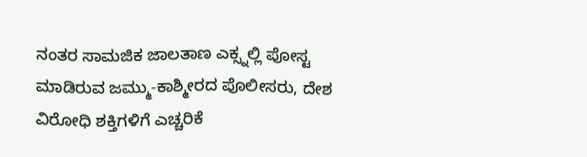ನಂತರ ಸಾಮಜಿಕ ಜಾಲತಾಣ ಎಕ್ಸ್ನಲ್ಲಿ ಪೋಸ್ಟ ಮಾಡಿರುವ ಜಮ್ಮು-ಕಾಶ್ಮೀರದ ಪೊಲೀಸರು, ದೇಶ ವಿರೋಧಿ ಶಕ್ತಿಗಳಿಗೆ ಎಚ್ಚರಿಕೆ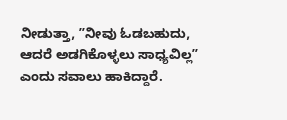ನೀಡುತ್ತಾ, ʼʼನೀವು ಓಡಬಹುದು, ಆದರೆ ಅಡಗಿಕೊಳ್ಳಲು ಸಾಧ್ಯವಿಲ್ಲʼʼ ಎಂದು ಸವಾಲು ಹಾಕಿದ್ದಾರೆ.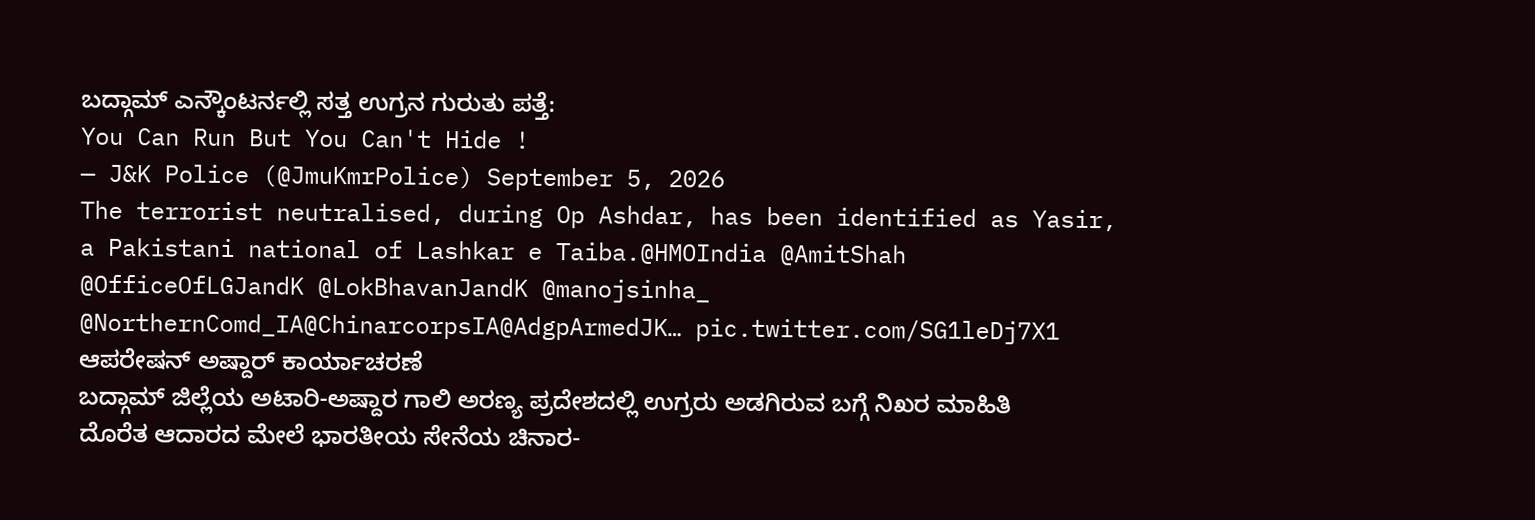ಬದ್ಗಾಮ್ ಎನ್ಕೌಂಟರ್ನಲ್ಲಿ ಸತ್ತ ಉಗ್ರನ ಗುರುತು ಪತ್ತೆ:
You Can Run But You Can't Hide !
— J&K Police (@JmuKmrPolice) September 5, 2026
The terrorist neutralised, during Op Ashdar, has been identified as Yasir, a Pakistani national of Lashkar e Taiba.@HMOIndia @AmitShah @OfficeOfLGJandK @LokBhavanJandK @manojsinha_ @NorthernComd_IA@ChinarcorpsIA@AdgpArmedJK… pic.twitter.com/SG1leDj7X1
ಆಪರೇಷನ್ ಅಷ್ದಾರ್ ಕಾರ್ಯಾಚರಣೆ
ಬದ್ಗಾಮ್ ಜಿಲ್ಲೆಯ ಅಟಾರಿ-ಅಷ್ದಾರ ಗಾಲಿ ಅರಣ್ಯ ಪ್ರದೇಶದಲ್ಲಿ ಉಗ್ರರು ಅಡಗಿರುವ ಬಗ್ಗೆ ನಿಖರ ಮಾಹಿತಿ ದೊರೆತ ಆದಾರದ ಮೇಲೆ ಭಾರತೀಯ ಸೇನೆಯ ಚಿನಾರ-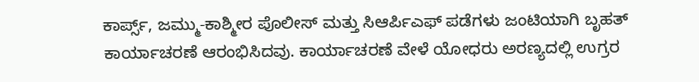ಕಾರ್ಪ್ಸ್, ಜಮ್ಮು-ಕಾಶ್ಮೀರ ಪೊಲೀಸ್ ಮತ್ತು ಸಿಆರ್ಪಿಎಫ್ ಪಡೆಗಳು ಜಂಟಿಯಾಗಿ ಬೃಹತ್ ಕಾರ್ಯಾಚರಣೆ ಆರಂಭಿಸಿದವು. ಕಾರ್ಯಾಚರಣೆ ವೇಳೆ ಯೋಧರು ಅರಣ್ಯದಲ್ಲಿ ಉಗ್ರರ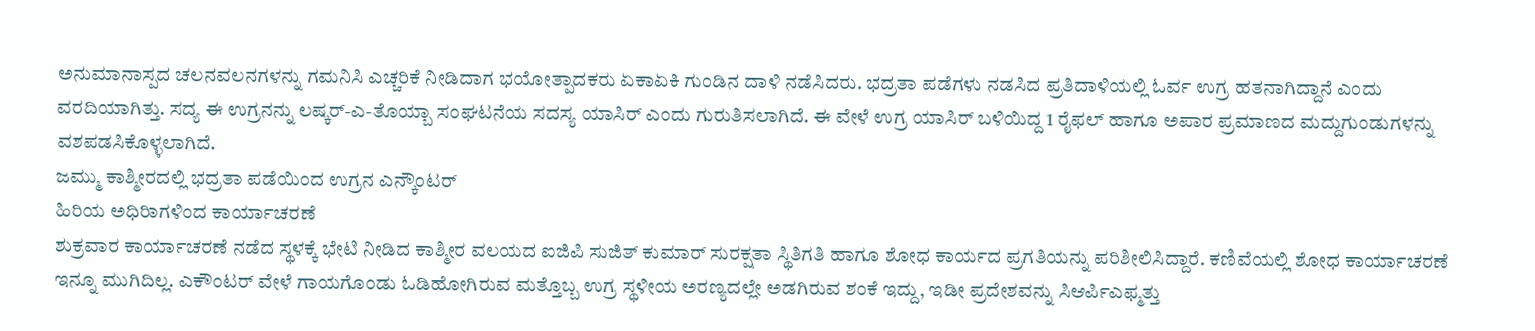ಅನುಮಾನಾಸ್ಪದ ಚಲನವಲನಗಳನ್ನು ಗಮನಿಸಿ ಎಚ್ಚರಿಕೆ ನೀಡಿದಾಗ ಭಯೋತ್ಪಾದಕರು ಏಕಾಏಕಿ ಗುಂಡಿನ ದಾಳಿ ನಡೆಸಿದರು. ಭದ್ರತಾ ಪಡೆಗಳು ನಡಸಿದ ಪ್ರತಿದಾಳಿಯಲ್ಲಿ ಓರ್ವ ಉಗ್ರ ಹತನಾಗಿದ್ದಾನೆ ಎಂದು ವರದಿಯಾಗಿತ್ತು. ಸದ್ಯ ಈ ಉಗ್ರನನ್ನು ಲಷ್ಕರ್-ಎ-ತೊಯ್ಬಾ ಸಂಘಟನೆಯ ಸದಸ್ಯ ಯಾಸಿರ್ ಎಂದು ಗುರುತಿಸಲಾಗಿದೆ. ಈ ವೇಳೆ ಉಗ್ರ ಯಾಸಿರ್ ಬಳಿಯಿದ್ದ 1 ರೈಫಲ್ ಹಾಗೂ ಅಪಾರ ಪ್ರಮಾಣದ ಮದ್ದುಗುಂಡುಗಳನ್ನು ವಶಪಡಸಿಕೊಳ್ಳಲಾಗಿದೆ.
ಜಮ್ಮು ಕಾಶ್ಮೀರದಲ್ಲಿ ಭದ್ರತಾ ಪಡೆಯಿಂದ ಉಗ್ರನ ಎನ್ಕೌಂಟರ್
ಹಿರಿಯ ಅಧಿರಿಾಗಳಿಂದ ಕಾರ್ಯಾಚರಣೆ
ಶುಕ್ರವಾರ ಕಾರ್ಯಾಚರಣೆ ನಡೆದ ಸ್ಥಳಕ್ಕೆ ಭೇಟಿ ನೀಡಿದ ಕಾಶ್ಮೀರ ವಲಯದ ಐಜಿಪಿ ಸುಜಿತ್ ಕುಮಾರ್ ಸುರಕ್ಷತಾ ಸ್ಥಿತಿಗತಿ ಹಾಗೂ ಶೋಧ ಕಾರ್ಯದ ಪ್ರಗತಿಯನ್ನು ಪರಿಶೀಲಿಸಿದ್ದಾರೆ. ಕಣಿವೆಯಲ್ಲಿ ಶೋಧ ಕಾರ್ಯಾಚರಣೆ ಇನ್ನೂ ಮುಗಿದಿಲ್ಲ. ಎಕೌಂಟರ್ ವೇಳೆ ಗಾಯಗೊಂಡು ಓಡಿಹೋಗಿರುವ ಮತ್ತೊಬ್ಬ ಉಗ್ರ ಸ್ಥಳೀಯ ಅರಣ್ಯದಲ್ಲೇ ಅಡಗಿರುವ ಶಂಕೆ ಇದ್ದು, ಇಡೀ ಪ್ರದೇಶವನ್ನು ಸಿಆರ್ಪಿಎಫ್ಮತ್ತು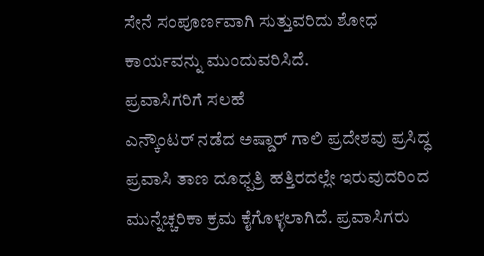ಸೇನೆ ಸಂಪೂರ್ಣವಾಗಿ ಸುತ್ತುವರಿದು ಶೋಧ ಕಾರ್ಯವನ್ನು ಮುಂದುವರಿಸಿದೆ.
ಪ್ರವಾಸಿಗರಿಗೆ ಸಲಹೆ
ಎನ್ಕೌಂಟರ್ ನಡೆದ ಅಷ್ಡಾರ್ ಗಾಲಿ ಪ್ರದೇಶವು ಪ್ರಸಿದ್ಧ ಪ್ರವಾಸಿ ತಾಣ ದೂಧ್ಪತ್ರಿ ಹತ್ತಿರದಲ್ಲೇ ಇರುವುದರಿಂದ ಮುನ್ನೆಚ್ಚರಿಕಾ ಕ್ರಮ ಕೈಗೊಳ್ಳಲಾಗಿದೆ. ಪ್ರವಾಸಿಗರು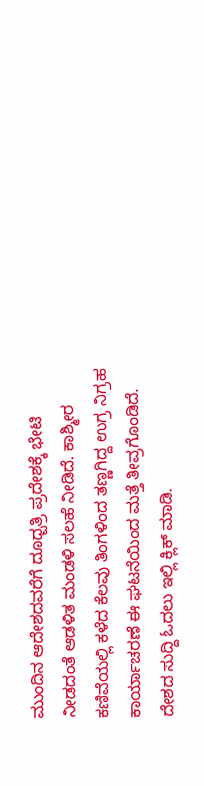ಮುಂದಿನ ಆದೇಶದವರೆಗೆ ದೂಧ್ಪತ್ರಿ ಪ್ರದೇಶಕ್ಕೆ ಭೇಟಿ ನೀಡದಂತೆ ಆಡಳಿತ ಮಂಡಳಿ ಸಲಹೆ ನೀಡಿದೆ. ಕಾಶ್ಮೀರ ಕಣಿವೆಯಲ್ಲಿ ಕಳೆದ ಕೆಲವು ತಿಂಗಳಿಂದ ತಣ್ಣಗಿದ್ದ ಉಗ್ರ ನಿಗ್ರಹ ಕಾರ್ಯಾಚರಣೆ ಈ ಘಟನೆಯಿಂದ ಮತ್ತೆ ತೀವ್ರಗೊಂಡಿದೆ.
ದೇಶದ ಸುದ್ದಿ ಓದಲು ಇಲ್ಲಿ ಕ್ಲಿಕ್ ಮಾಡಿ.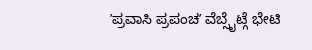ʼಪ್ರವಾಸಿ ಪ್ರಪಂಚʼ ವೆಬ್ಸೈಟ್ಗೆ ಭೇಟಿ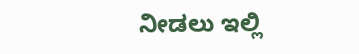ನೀಡಲು ಇಲ್ಲಿ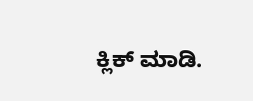ಕ್ಲಿಕ್ ಮಾಡಿ.